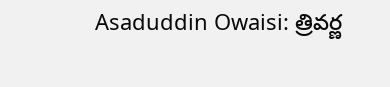Asaduddin Owaisi: త్రివర్ణ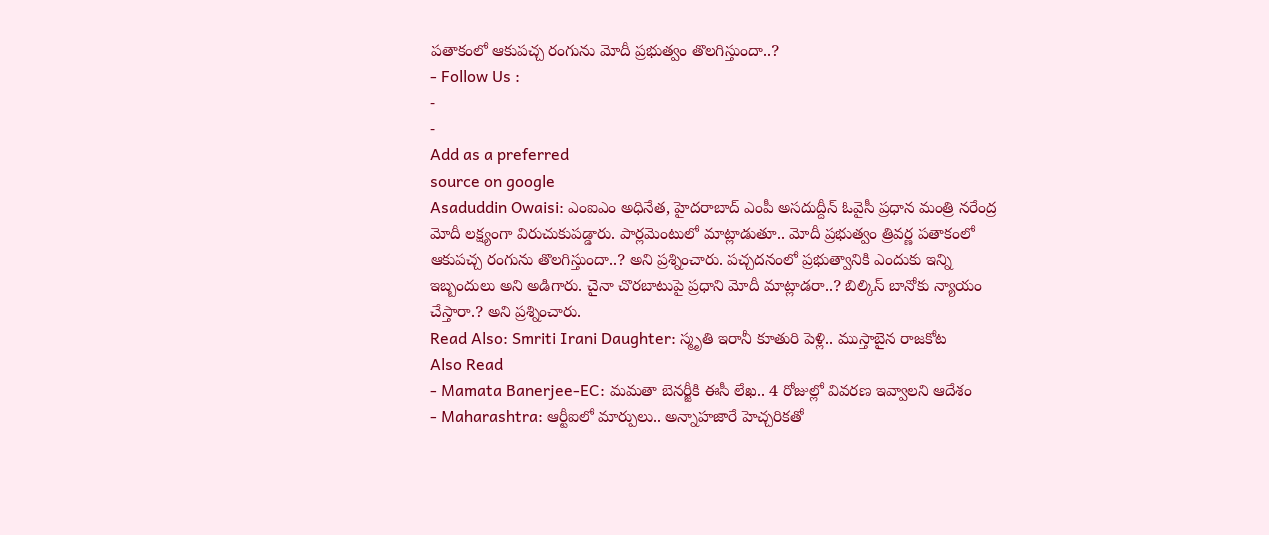పతాకంలో ఆకుపచ్చ రంగును మోదీ ప్రభుత్వం తొలగిస్తుందా..?
- Follow Us :
-
-
Add as a preferred
source on google
Asaduddin Owaisi: ఎంఐఎం అధినేత, హైదరాబాద్ ఎంపీ అసదుద్దీన్ ఓవైసీ ప్రధాన మంత్రి నరేంద్ర మోదీ లక్ష్యంగా విరుచుకుపడ్డారు. పార్లమెంటులో మాట్లాడుతూ.. మోదీ ప్రభుత్వం త్రివర్ణ పతాకంలో ఆకుపచ్చ రంగును తొలగిస్తుందా..? అని ప్రశ్నించారు. పచ్చదనంలో ప్రభుత్వానికి ఎందుకు ఇన్ని ఇబ్బందులు అని అడిగారు. చైనా చొరబాటుపై ప్రధాని మోదీ మాట్లాడరా..? బిల్కిస్ బానోకు న్యాయం చేస్తారా.? అని ప్రశ్నించారు.
Read Also: Smriti Irani Daughter: స్మృతి ఇరానీ కూతురి పెళ్లి.. ముస్తాబైన రాజకోట
Also Read
- Mamata Banerjee-EC: మమతా బెనర్జీకి ఈసీ లేఖ.. 4 రోజుల్లో వివరణ ఇవ్వాలని ఆదేశం
- Maharashtra: ఆర్టీఐలో మార్పులు.. అన్నాహజారే హెచ్చరికతో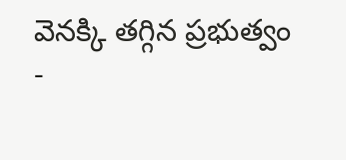వెనక్కి తగ్గిన ప్రభుత్వం
-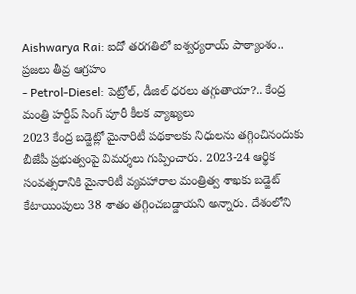Aishwarya Rai: ఐదో తరగతిలో ఐశ్వర్యరాయ్ పాఠ్యాంశం.. ప్రజలు తీవ్ర ఆగ్రహం
- Petrol-Diesel: పెట్రోల్, డీజిల్ ధరలు తగ్గుతాయా?.. కేంద్ర మంత్రి హర్దీప్ సింగ్ పూరీ కీలక వ్యాఖ్యలు
2023 కేంద్ర బడ్జెట్లో మైనారిటీ పథకాలకు నిధులను తగ్గించినందుకు బీజేపీ ప్రభుత్వంపై విమర్శలు గుప్పించారు. 2023-24 ఆర్థిక సంవత్సరానికి మైనారిటీ వ్యవహారాల మంత్రిత్వ శాఖకు బడ్జెట్ కేటాయింపులు 38 శాతం తగ్గించబడ్డాయని అన్నారు. దేశంలోని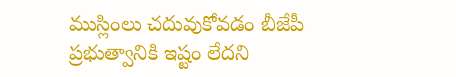ముస్లింలు చదువుకోవడం బీజేపీ ప్రభుత్వానికి ఇష్టం లేదని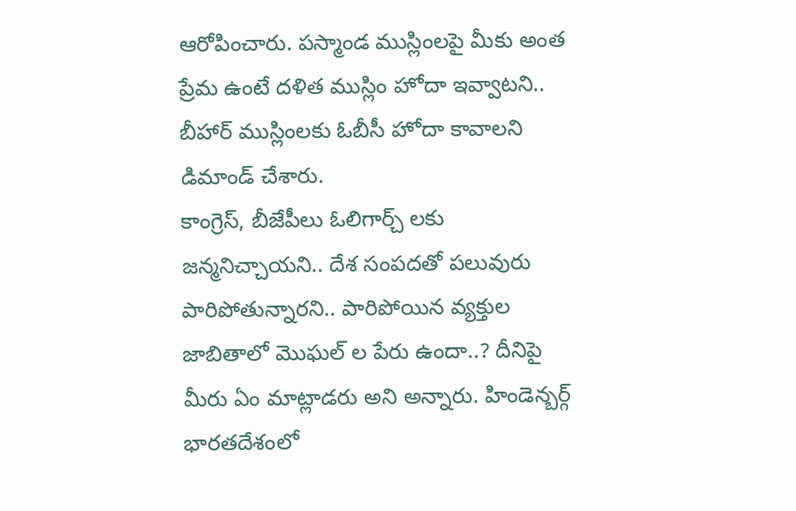ఆరోపించారు. పస్మాండ ముస్లింలపై మీకు అంత ప్రేమ ఉంటే దళిత ముస్లిం హోదా ఇవ్వాటని.. బీహార్ ముస్లింలకు ఓబీసీ హోదా కావాలని డిమాండ్ చేశారు.
కాంగ్రెస్, బీజేపీలు ఓలిగార్చ్ లకు జన్మనిచ్చాయని.. దేశ సంపదతో పలువురు పారిపోతున్నారని.. పారిపోయిన వ్యక్తుల జాబితాలో మొఘల్ ల పేరు ఉందా..? దీనిపై మీరు ఏం మాట్లాడరు అని అన్నారు. హిండెన్బర్గ్ భారతదేశంలో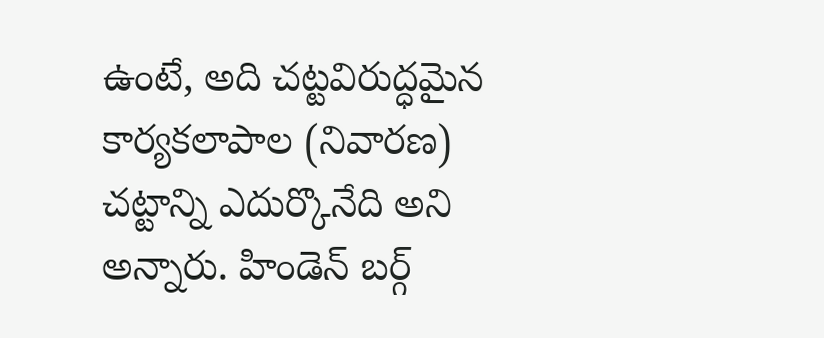ఉంటే, అది చట్టవిరుద్ధమైన కార్యకలాపాల (నివారణ) చట్టాన్ని ఎదుర్కొనేది అని అన్నారు. హిండెన్ బర్గ్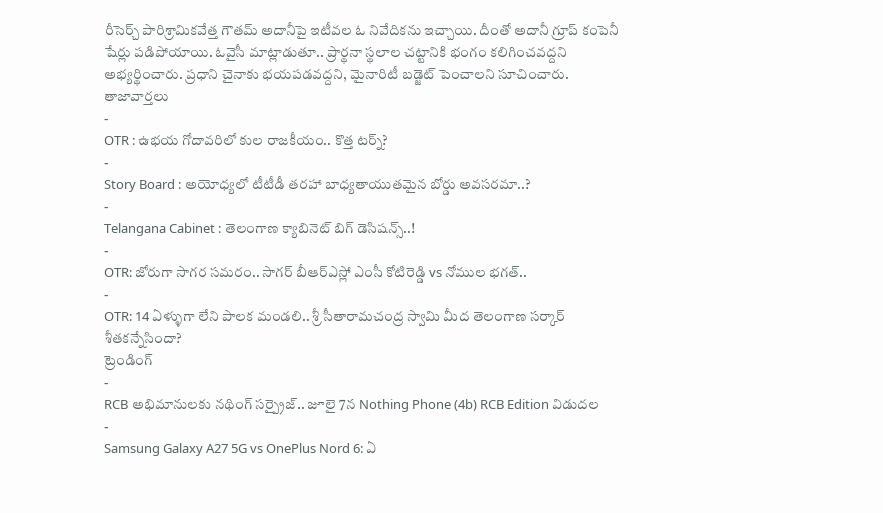రీసెర్చ్ పారిశ్రామికవేత్త గౌతమ్ అదానీపై ఇటీవల ఓ నివేదికను ఇచ్చాయి. దీంతో అదానీ గ్రూప్ కంపెనీ షేర్లు పడిపోయాయి. ఓవైసీ మాట్లాడుతూ.. ప్రార్థనా స్థలాల చట్టానికి భంగం కలిగించవద్దని అభ్యర్థించారు. ప్రధాని చైనాకు భయపడవద్దని, మైనారిటీ బడ్జెట్ పెంచాలని సూచించారు.
తాజావార్తలు
-
OTR : ఉభయ గోదావరిలో కుల రాజకీయం.. కొత్త టర్న్?
-
Story Board : అయోధ్యలో టీటీడీ తరహా బాధ్యతాయుతమైన బోర్డు అవసరమా..?
-
Telangana Cabinet : తెలంగాణ క్యాబినెట్ బిగ్ డెసిషన్స్..!
-
OTR: జోరుగా సాగర సమరం.. సాగర్ బీఆర్ఎస్లో ఎంసీ కోటిరెడ్డి vs నోముల భగత్..
-
OTR: 14 ఏళ్ళుగా లేని పాలక మండలి.. శ్రీ సీతారామచంద్ర స్వామి మీద తెలంగాణ సర్కార్ శీతకన్నేసిందా?
ట్రెండింగ్
-
RCB అభిమానులకు నథింగ్ సర్ప్రైజ్.. జూలై 7న Nothing Phone (4b) RCB Edition విడుదల
-
Samsung Galaxy A27 5G vs OnePlus Nord 6: ఏ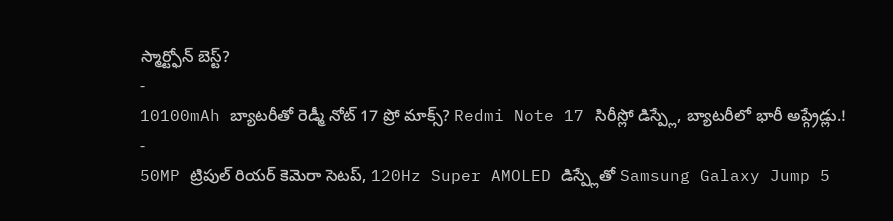స్మార్ట్ఫోన్ బెస్ట్?
-
10100mAh బ్యాటరీతో రెడ్మీ నోట్ 17 ప్రో మాక్స్? Redmi Note 17 సిరీస్లో డిస్ప్లే, బ్యాటరీలో భారీ అప్గ్రేడ్లు.!
-
50MP ట్రిపుల్ రియర్ కెమెరా సెటప్, 120Hz Super AMOLED డిస్ప్లేతో Samsung Galaxy Jump 5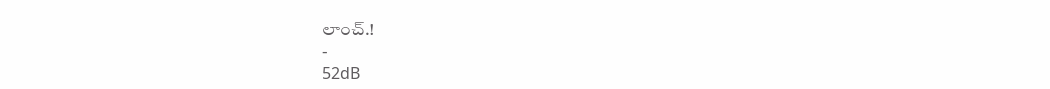లాంచ్.!
-
52dB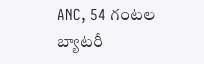ANC, 54 గంటల బ్యాటరీ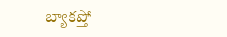బ్యాకప్తో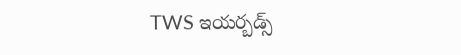TWS ఇయర్బడ్స్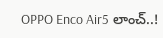OPPO Enco Air5 లాంచ్..!